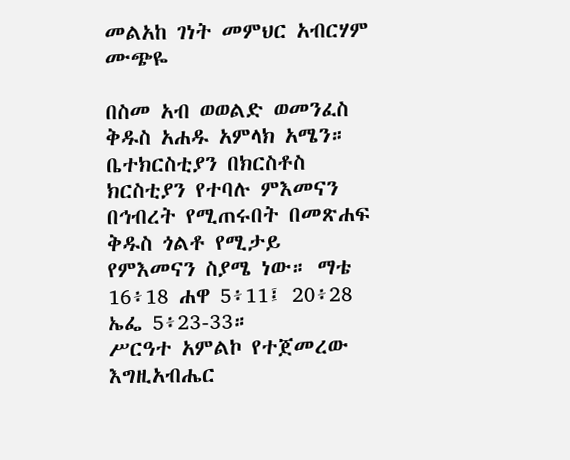መልአከ ገነት መምህር አብርሃም ሙጭዬ

በስመ አብ ወወልድ ወመንፈስ ቅዱስ አሐዱ አምላክ አሜን።
ቤተክርስቲያን በክርስቶስ ክርስቲያን የተባሉ ምእመናን በኅብረት የሚጠሩበት በመጽሐፍ ቅዱስ ጎልቶ የሚታይ የምእመናን ስያሜ ነው። ማቴ 16፥18 ሐዋ 5፥11፤ 20፥28 ኤፌ 5፥23-33።
ሥርዓተ አምልኮ የተጀመረው እግዚአብሔር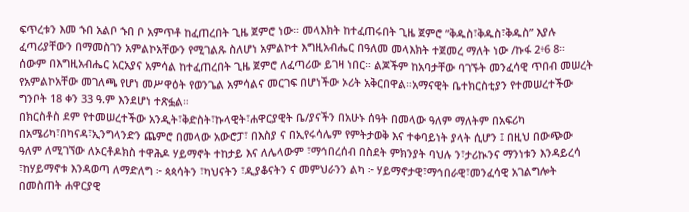ፍጥረቱን እመ ኁበ አልቦ ኁበ ቦ አምጥቶ ከፈጠረበት ጊዜ ጀምሮ ነው። መላእክት ከተፈጠሩበት ጊዜ ጀምሮ ”ቅዱስ፣ቅዱስ፣ቅዱስ” እያሉ ፈጣሪያቸውን በማመስገን አምልኮአቸውን የሚገልጹ ስለሆነ አምልኮተ እግዚአብሔር በዓለመ መላእክት ተጀመረ ማለት ነው /ኩፋ 2፥6 8።
ሰውም በእግዚአብሔር አርአያና አምሳል ከተፈጠረበት ጊዜ ጀምሮ ለፈጣሪው ይገዛ ነበር። ልጆችም ከአባታቸው ባገኙት መንፈሳዊ ጥበብ መሠረት የአምልኮአቸው መገለጫ የሆነ መሥዋዕት የወንጌል አምሳልና መርገፍ በሆነችው ኦሪት አቅርበዋል።አማናዊት ቤተክርስቲያን የተመሠረተችው ግንቦት 18 ቀን 33 ዓ.ም እንደሆነ ተጽፏል።
በክርስቶስ ደም የተመሠረተችው አንዲት፣ቅድስት፣ኩላዊት፣ሐዋርያዊት ቤ/ያናችን በአሁኑ ሰዓት በመላው ዓለም ማለትም በአፍሪካ በአሜሪካ፣በካናዳ፣ኢንግላንድን ጨምሮ በመላው አውሮፓ፣ በእስያ ና በኢየሩሳሌም የምትታወቅ እና ተቀባይነት ያላት ሲሆን ፤ በዚህ በውጭው ዓለም ለሚገኘው ለኦርቶዶክስ ተዋሕዶ ሃይማኖት ተከታይ እና ለሌላውም ፣ማኅበረሰብ በስደት ምክንያት ባህሉ ን፣ታሪኲንና ማንነቱን እንዳይረሳ ፣ከሃይማኖቱ እንዳወጣ ለማድለግ ፦ ጳጳሳትን ፣ካህናትን ፣ዲያቆናትን ና መምህራንን ልካ ፦ ሃይማኖታዊ፣ማኅበራዊ፣መንፈሳዊ አገልግሎት በመስጠት ሐዋርያዊ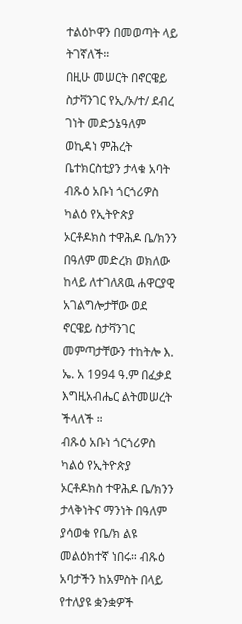ተልዕኮዋን በመወጣት ላይ ትገኛለች።
በዚሁ መሠርት በኖርዌይ ስታቫንገር የኢ/ኦ/ተ/ ደብረ ገነት መድኃኔዓለም ወኪዳነ ምሕረት ቤተክርስቲያን ታላቁ አባት ብጹዕ አቡነ ጎርጎሪዎስ ካልዕ የኢትዮጵያ ኦርቶዶክስ ተዋሕዶ ቤ/ክንን በዓለም መድረክ ወክለው ከላይ ለተገለጸዉ ሐዋርያዊ አገልግሎታቸው ወደ ኖርዌይ ስታቫንገር መምጣታቸውን ተከትሎ እ. ኤ. አ 1994 ዓ.ም በፈቃደ እግዚአብሔር ልትመሠረት ችላለች ።
ብጹዕ አቡነ ጎርጎሪዎስ ካልዕ የኢትዮጵያ ኦርቶዶክስ ተዋሕዶ ቤ/ክንን ታላቅነትና ማንነት በዓለም ያሳወቁ የቤ/ክ ልዩ መልዕክተኛ ነበሩ። ብጹዕ አባታችን ከአምስት በላይ የተለያዩ ቋንቋዎች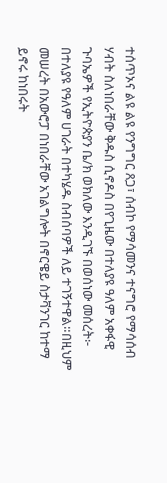ተሰጥኦና ልዩ ልዩ የንግግር ጸጋ፣ ሰብኮ የማሳመንና ተናግሮ የማሳሰብ ሃብት ስለነበራቸው ቅዱስ ሲኖዶስ በየጊዜው በተለያዩ ዓለም አቀፋዊ ጉባኤዎች የኢትዮጵያን ቤ/ክ ወክለው እንዲገኙ በወሰነው መሰረት፦ በተለያዩ የዓለም ሀገራት በተካሄዱ ስብሰባዎች ለይ ተገኝተዋል።በዚህም መሠረት በአውሮፓ በነበራቸው አገልግሎት በኖርዌይ ስታቫንገር ከተማ ይኖሩ ከነበሩት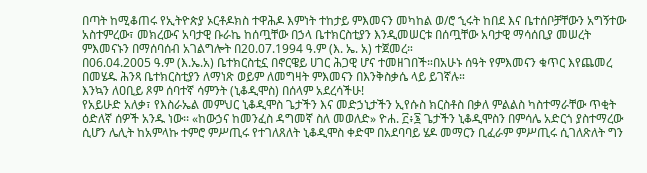በጣት ከሚቆጠሩ የኢትዮጵያ ኦርቶዶክስ ተዋሕዶ እምነት ተከታይ ምእመናን መካከል ወ/ሮ ኂሩት ከበደ እና ቤተሰቦቻቸውን አግኝተው አስተምረው፣ መክረውና አባታዊ ቡራኬ ከሰጧቸው በኃላ ቤተክርስቲያን እንዲመሠርቱ በሰጧቸው አባታዊ ማሳሰቢያ መሠረት ምእመናኑን በማሰባሰብ አገልግሎት በ20.07.1994 ዓ.ም (እ. ኤ. አ) ተጀመረ።
በ06.04.2005 ዓ.ም (እ.ኤ.አ) ቤተክርስቲኗ በኖርዌይ ሀገር ሕጋዊ ሆና ተመዘገበች።በአሁኑ ሰዓት የምእመናን ቁጥር እየጨመረ በመሄዱ ሕንጻ ቤተክርስቲያን ለማነጽ ወይም ለመግዛት ምእመናን በእንቅስቃሴ ላይ ይገኛሉ።
እንኳን ለዐቢይ ጾም ሰባተኛ ሳምንት (ኒቆዲሞስ) በሰላም አደረሳችሁ!
የአይሁድ አለቃ፣ የእስራኤል መምህር ኒቆዲሞስ ጌታችን እና መድኃኒታችን ኢየሱስ ክርስቶስ በቃለ ምልልስ ካስተማራቸው ጥቂት ዕድለኛ ሰዎች አንዱ ነው፡፡ «ከውኃና ከመንፈስ ዳግመኛ ስለ መወለድ» ዮሐ. ፫፥፮ ጌታችን ኒቆዲሞስን በምሳሌ አድርጎ ያስተማረው ሲሆን ሌሊት ከአምላኩ ተምሮ ምሥጢሩ የተገለጸለት ኒቆዲሞስ ቀድሞ በአደባባይ ሄዶ መማርን ቢፈራም ምሥጢሩ ሲገለጽለት ግን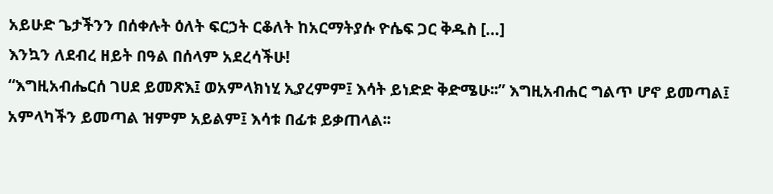አይሁድ ጌታችንን በሰቀሉት ዕለት ፍርኃት ርቆለት ከአርማትያሱ ዮሴፍ ጋር ቅዱስ […]
እንኳን ለደብረ ዘይት በዓል በሰላም አደረሳችሁ!
“እግዚአብሔርሰ ገሀደ ይመጽእ፤ ወአምላክነሂ ኢያረምም፤ እሳት ይነድድ ቅድሜሁ፡፡” እግዚአብሐር ግልጥ ሆኖ ይመጣል፤ አምላካችን ይመጣል ዝምም አይልም፤ እሳቱ በፊቱ ይቃጠላል፡፡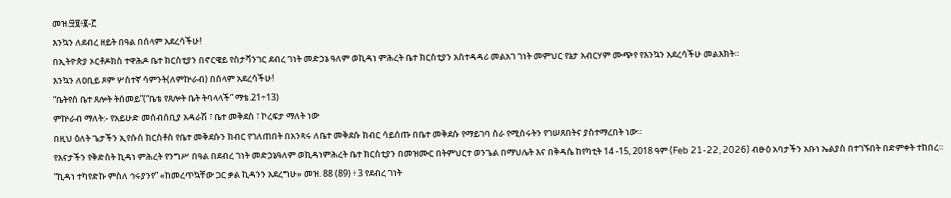መዝ.፵፱፥፪-፫
እንኳን ለደብረ ዘይት በዓል በሰላም አደረሳችሁ!
በኢትዮጵያ ኦርቶዶክስ ተዋሕዶ ቤተ ክርስቲያን በኖርዌይ የስታቫንገር ደብረ ገነት መድኃኔ ዓለም ወኪዳነ ምሕረት ቤተ ክርስቲያን አስተዳዳሪ መልአገ ገነት መምህር የኔታ አብርሃም ሙጭየ የእንኳን አደረሳችሁ መልእክት።
እንኳን ለዐቢይ ጾም ሦስተኛ ሳምንት(ለምኵራብ) በሰላም አደረሳችሁ!
“ቤትየሰ ቤተ ጸሎት ትሰመይ”(“ቤቴ የጸሎት ቤት ትባላላች” ማቴ.21÷13)
ምኵራብ ማለት:- የአይሁድ መሰብሰቢያ አዳራሽ ፣ ቤተ መቅደስ ፣ ኮረፍታ ማለት ነው
በዚህ ዕለት ጌታችን ኢየሱስ ክርስቶስ የቤተ መቅደሱን ክብር የገለጠበት በአንጻሩ ለቤተ መቅደሱ ክብር ሳይሰጡ በቤተ መቅደሱ የማይገባ ስራ የሚሰሩትን የገሠጸበትና ያስተማረበት ነው።
የእናታችን የቅድስት ኪዳነ ምሕረት የንግሥ በዓል በደብረ ገነት መድኃኔዓለም ወኪዳነምሕረት ቤተ ክርስቲያን በመዝሙር በትምህርተ ወንጌል በማህሌት እና በቅዳሴ ከየካቲት 14 -15, 2018 ዓም (Feb 21-22, 2026) ብፁዕ አባታችን አቡነ ኤልያስ በተገኙበት በድምቀት ተከበረ።
“ኪዳነ ተካየድኩ ምስለ ኅሩያንየ” «ከመረጥኳቸው ጋር ቃል ኪዳንን አደረግሁ» መዝ. 88 (89) ፥ 3 የደብረ ገነት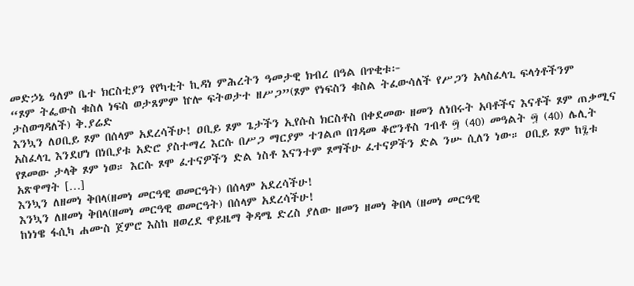መድኃኔ ዓለም ቤተ ክርስቲያን የየካቲት ኪዳነ ምሕረትን ዓመታዊ ክብረ በዓል በጥቂቱ፦
“ጾም ትፌውስ ቁስለ ነፍስ ወታጸምም ኵሎ ፍትወታተ ዘሥጋ”(ጾም የነፍስን ቁስል ትፈውሳለች የሥጋን አላስፈላጊ ፍላጎቶችንም ታስወግዳለች) ቅ.ያሬድ
እንኳን ለዐቢይ ጾም በሰላም አደረሳችሁ! ዐቢይ ጾም ጌታችን ኢየሱስ ክርስቶስ በቀደመው ዘመን ለነበሩት አባቶችና እናቶች ጾም ጠቃሚና አስፈላጊ እንደሆነ በነቢያቱ አድሮ ያስተማረ እርሱ በሥጋ ማርያም ተገልጦ በገዳመ ቆሮንቶስ ገብቶ ፵ (40) መዓልት ፵ (40) ሌሊት የጾመው ታላቅ ጾም ነወ። እርሱ ጾሞ ፈተናዎችን ድል ነስቶ እናንተም ጾማችሁ ፈተናዎችን ድል ንሡ ሲለን ነው። ዐቢይ ጾም ከ፯ቱ አጽዋማት […]
እንኳን ለዘመነ ቅበላ(ዘመነ መርዓዊ ወመርዓት) በሰላም አደረሳችሁ!
እንኳን ለዘመነ ቅበላ(ዘመነ መርዓዊ ወመርዓት) በሰላም አደረሳችሁ!
ከነነዌ ፋሲካ ሐሙስ ጀምሮ እስከ ዘወረደ ዋይዜማ ቅዳሜ ድረስ ያለው ዘመን ዘመነ ቅበላ (ዘመነ መርዓዊ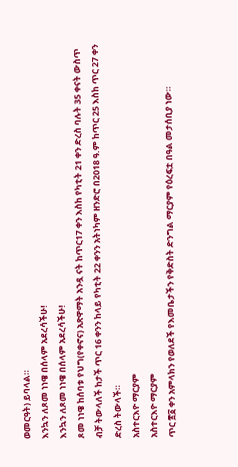ወመርዓት) ይባላል።
እንኳን ለጾመ ነነዌ በሰላም አደረሳችሁ!
እንኳን ለጾመ ነነዌ በሰላም አደረሳችሁ!
ጾመ ነነዌ ከሰባቱ የህግ(የቀኖና) አጽዋማት አንዷ ናት ከጥር17 ቀን እስከ የካቲት 21 ቀን ድረስ ባሉት 35 ቀናት ውስጥ ብቻ ትውላለች ከታች ጥር 16 ቀንን ከላይ የካቲት 22 ቀንን አትነካም ዘንድሮ በ2018 ዓ.ም ከጥር 25 እስከ ጥር 27 ቀን ድረስ ትውላች።
አስተርእዮ ማርያም
አስተርእዮ ማርያም
ጥር ፳፩ ቀን አምላክን የወለደች የእመቤታችን የቅድስት ድንግል ማርያም የዕረፍቷ በዓል መታሰቢያ ነው።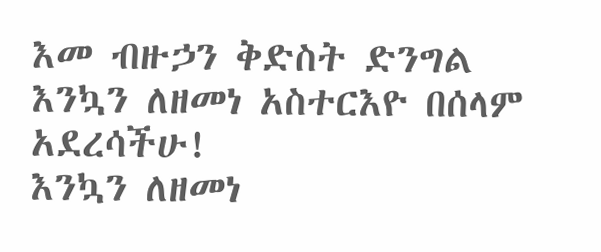እመ ብዙኃን ቅድስት ድንግል
እንኳን ለዘመነ አስተርእዮ በሰላም አደረሳችሁ!
እንኳን ለዘመነ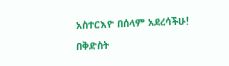አስተርእዮ በሰላም አደረሳችሁ!
በቅድስት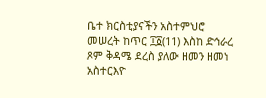ቤተ ክርስቲያናችን አስተምህሮ መሠረት ከጥር ፲፩(11) እስከ ድኅራረ ጾም ቅዳሜ ደረስ ያለው ዘመን ዘመነ አስተርእዮ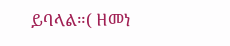ይባላል።( ዘመነ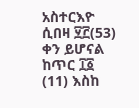አስተርእዮ ሲበዛ ፶፫(53) ቀን ይሆናል ከጥር ፲፩ (11) እስከ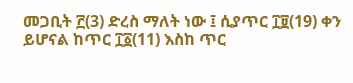መጋቢት ፫(3) ድረስ ማለት ነው ፤ ሲያጥር ፲፱(19) ቀን ይሆናል ከጥር ፲፩(11) እስከ ጥር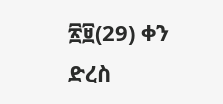፳፱(29) ቀን ድረስ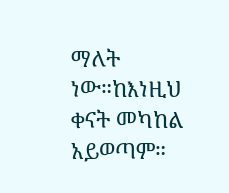ማለት ነው።ከእነዚህ ቀናት መካከል አይወጣም።